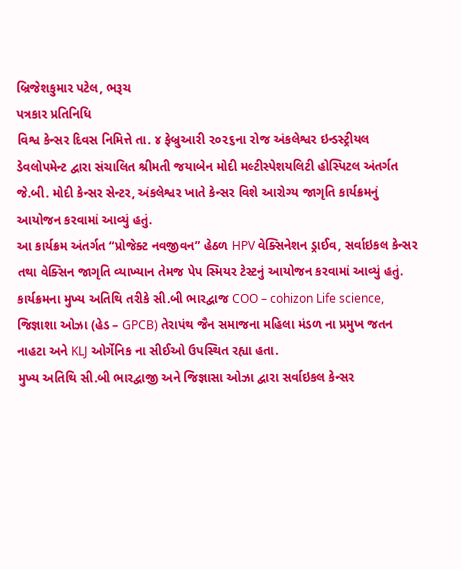બ્રિજેશકુમાર પટેલ, ભરૂચ
પત્રકાર પ્રતિનિધિ
વિશ્વ કેન્સર દિવસ નિમિત્તે તા. ૪ ફેબ્રુઆરી ૨૦૨૬ના રોજ અંકલેશ્વર ઇન્ડસ્ટ્રીયલ ડેવલોપમેન્ટ દ્વારા સંચાલિત શ્રીમતી જયાબેન મોદી મલ્ટીસ્પેશયલિટી હોસ્પિટલ અંતર્ગત જે.બી. મોદી કેન્સર સેન્ટર, અંકલેશ્વર ખાતે કેન્સર વિશે આરોગ્ય જાગૃતિ કાર્યક્રમનું આયોજન કરવામાં આવ્યું હતું.
આ કાર્યક્રમ અંતર્ગત “પ્રોજેક્ટ નવજીવન” હેઠળ HPV વેક્સિનેશન ડ્રાઈવ, સર્વાઇકલ કેન્સર તથા વેક્સિન જાગૃતિ વ્યાખ્યાન તેમજ પેપ સ્મિયર ટેસ્ટનું આયોજન કરવામાં આવ્યું હતું.
કાર્યક્રમના મુખ્ય અતિથિ તરીકે સી.બી ભારદ્વાજ COO – cohizon Life science, જિજ્ઞાશા ઓઝા (હેડ – GPCB) તેરાપંથ જૈન સમાજના મહિલા મંડળ ના પ્રમુખ જતન નાહટા અને KLJ ઓર્ગેનિક ના સીઈઓ ઉપસ્થિત રહ્યા હતા.
મુખ્ય અતિથિ સી.બી ભારદ્વાજી અને જિજ્ઞાસા ઓઝા દ્વારા સર્વાઇકલ કેન્સર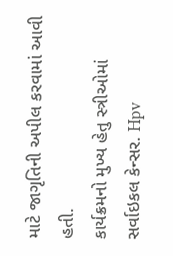માટે જાગૃતિની અપીલ કરવામાં આવી હતી.
કાર્યક્રમનો મુખ્ય હેતુ સ્ત્રીઓમાં સર્વાઇકલ કેન્સર. Hpv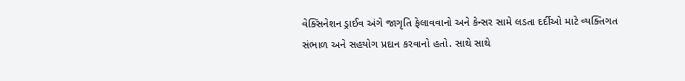વેક્સિનેશન ડ્રાઈવ અંગે જાગૃતિ ફેલાવવાનો અને કેન્સર સામે લડતા દર્દીઓ માટે વ્યક્તિગત સંભાળ અને સહયોગ પ્રદાન કરવાનો હતો. સાથે સાથે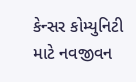કેન્સર કોમ્યુનિટી માટે નવજીવન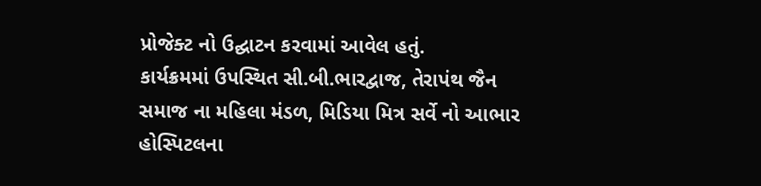પ્રોજેક્ટ નો ઉદ્ઘાટન કરવામાં આવેલ હતું.
કાર્યક્રમમાં ઉપસ્થિત સી.બી.ભારદ્વાજ, તેરાપંથ જૈન સમાજ ના મહિલા મંડળ, મિડિયા મિત્ર સર્વે નો આભાર હોસ્પિટલના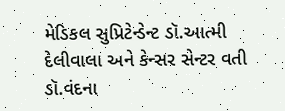મેડિકલ સુપ્રિટેન્ડેન્ટ ડૉ.આત્મી દેલીવાલા અને કેન્સર સેન્ટર વતી ડૉ.વંદના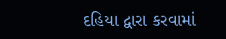દહિયા દ્વારા કરવામાં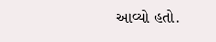આવ્યો હતો.